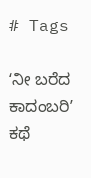# Tags

ʻನೀ ಬರೆದ ಕಾದಂಬರಿʼ ಕಥೆ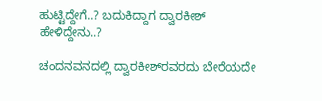ಹುಟ್ಟಿದ್ದೇಗೆ..? ಬದುಕಿದ್ದಾಗ ದ್ವಾರಕೀಶ್‌ ಹೇಳಿದ್ದೇನು..?

ಚಂದನವನದಲ್ಲಿ ದ್ವಾರಕೀಶ್‌ರವರದು ಬೇರೆಯದೇ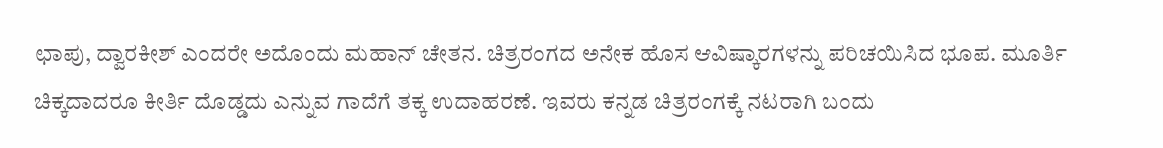ಛಾಪು, ದ್ವಾರಕೀಶ್ ಎಂದರೇ ಅದೊಂದು ಮಹಾನ್ ಚೇತನ. ಚಿತ್ರರಂಗದ ಅನೇಕ ಹೊಸ ಆವಿಷ್ಕಾರಗಳನ್ನು ಪರಿಚಯಿಸಿದ ಭೂಪ. ಮೂರ್ತಿ ಚಿಕ್ಕದಾದರೂ ಕೀರ್ತಿ ದೊಡ್ಡದು ಎನ್ನುವ ಗಾದೆಗೆ ತಕ್ಕ ಉದಾಹರಣೆ. ಇವರು ಕನ್ನಡ ಚಿತ್ರರಂಗಕ್ಕೆ ನಟರಾಗಿ ಬಂದು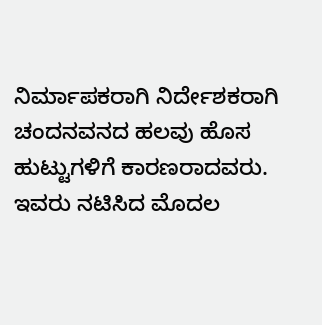ನಿರ್ಮಾಪಕರಾಗಿ ನಿರ್ದೇಶಕರಾಗಿ ಚಂದನವನದ ಹಲವು ಹೊಸ ಹುಟ್ಟುಗಳಿಗೆ ಕಾರಣರಾದವರು. ಇವರು ನಟಿಸಿದ ಮೊದಲ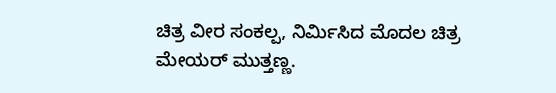ಚಿತ್ರ ವೀರ ಸಂಕಲ್ಪ, ನಿರ್ಮಿಸಿದ ಮೊದಲ ಚಿತ್ರ ಮೇಯರ್ ಮುತ್ತಣ್ಣ.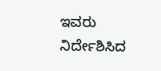ಇವರು ನಿರ್ದೇಶಿಸಿದ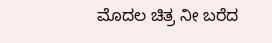ಮೊದಲ ಚಿತ್ರ ನೀ ಬರೆದ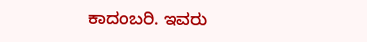ಕಾದಂಬರಿ. ಇವರು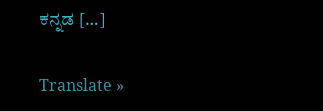ಕನ್ನಡ […]

Translate »